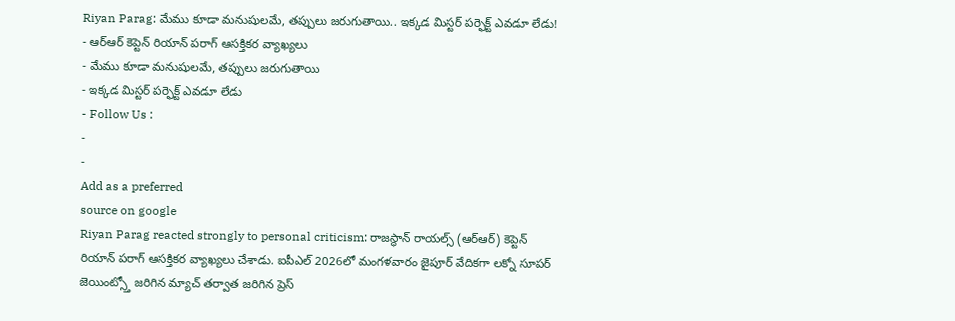Riyan Parag: మేము కూడా మనుషులమే, తప్పులు జరుగుతాయి.. ఇక్కడ మిస్టర్ పర్ఫెక్ట్ ఎవడూ లేడు!
- ఆర్ఆర్ కెప్టెన్ రియాన్ పరాగ్ ఆసక్తికర వ్యాఖ్యలు
- మేము కూడా మనుషులమే, తప్పులు జరుగుతాయి
- ఇక్కడ మిస్టర్ పర్ఫెక్ట్ ఎవడూ లేడు
- Follow Us :
-
-
Add as a preferred
source on google
Riyan Parag reacted strongly to personal criticism: రాజస్థాన్ రాయల్స్ (ఆర్ఆర్) కెప్టెన్ రియాన్ పరాగ్ ఆసక్తికర వ్యాఖ్యలు చేశాడు. ఐపీఎల్ 2026లో మంగళవారం జైపూర్ వేదికగా లక్నో సూపర్ జెయింట్స్తో జరిగిన మ్యాచ్ తర్వాత జరిగిన ప్రెస్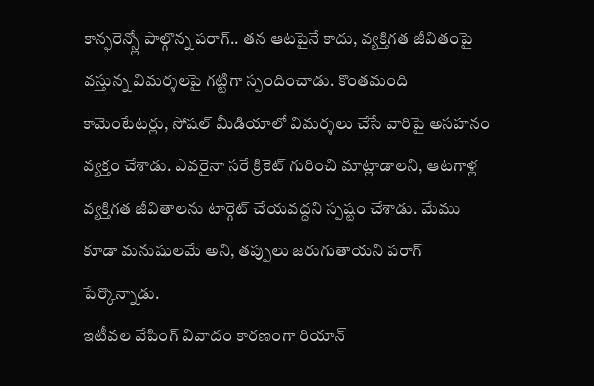కాన్ఫరెన్స్లో పాల్గొన్న పరాగ్.. తన ఆటపైనే కాదు, వ్యక్తిగత జీవితంపై వస్తున్న విమర్శలపై గట్టిగా స్పందించాడు. కొంతమంది కామెంటేటర్లు, సోషల్ మీడియాలో విమర్శలు చేసే వారిపై అసహనం వ్యక్తం చేశాడు. ఎవరైనా సరే క్రికెట్ గురించి మాట్లాడాలని, ఆటగాళ్ల వ్యక్తిగత జీవితాలను టార్గెట్ చేయవద్దని స్పష్టం చేశాడు. మేము కూడా మనుషులమే అని, తప్పులు జరుగుతాయని పరాగ్ పేర్కొన్నాడు.
ఇటీవల వేపింగ్ వివాదం కారణంగా రియాన్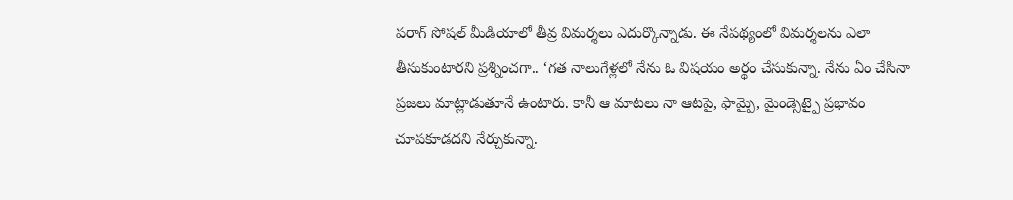పరాగ్ సోషల్ మీడియాలో తీవ్ర విమర్శలు ఎదుర్కొన్నాడు. ఈ నేపథ్యంలో విమర్శలను ఎలా తీసుకుంటారని ప్రశ్నించగా.. ‘గత నాలుగేళ్లలో నేను ఓ విషయం అర్థం చేసుకున్నా. నేను ఏం చేసినా ప్రజలు మాట్లాడుతూనే ఉంటారు. కానీ ఆ మాటలు నా ఆటపై, ఫామ్పై, మైండ్సెట్పై ప్రభావం చూపకూడదని నేర్చుకున్నా.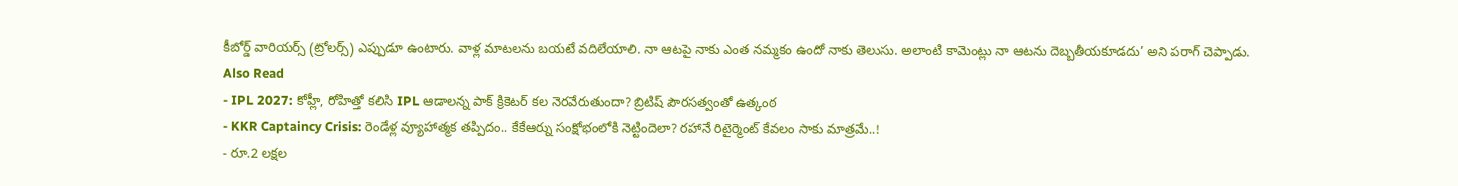కీబోర్డ్ వారియర్స్ (ట్రోలర్స్) ఎప్పుడూ ఉంటారు. వాళ్ల మాటలను బయటే వదిలేయాలి. నా ఆటపై నాకు ఎంత నమ్మకం ఉందో నాకు తెలుసు. అలాంటి కామెంట్లు నా ఆటను దెబ్బతీయకూడదు’ అని పరాగ్ చెప్పాడు.
Also Read
- IPL 2027: కోహ్లీ, రోహిత్తో కలిసి IPL ఆడాలన్న పాక్ క్రికెటర్ కల నెరవేరుతుందా? బ్రిటిష్ పౌరసత్వంతో ఉత్కంఠ
- KKR Captaincy Crisis: రెండేళ్ల వ్యూహాత్మక తప్పిదం.. కేకేఆర్ను సంక్షోభంలోకి నెట్టిందెలా? రహానే రిటైర్మెంట్ కేవలం సాకు మాత్రమే..!
- రూ.2 లక్షల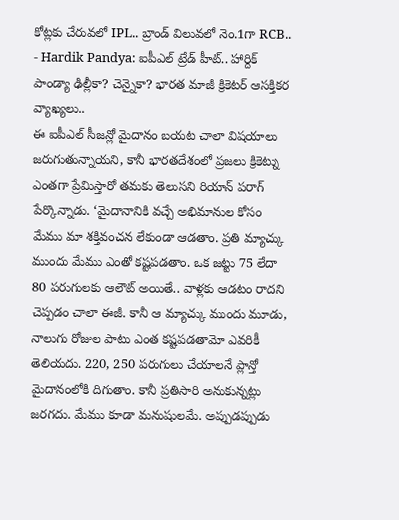కోట్లకు చేరువలో IPL.. బ్రాండ్ విలువలో నెం.1గా RCB..
- Hardik Pandya: ఐపీఎల్ ట్రేడ్ హీట్.. హార్దిక్ పాండ్యా ఢిల్లీకా? చెన్నైకా? భారత మాజీ క్రికెటర్ ఆసక్తికర వ్యాఖ్యలు..
ఈ ఐపీఎల్ సీజన్లో మైదానం బయట చాలా విషయాలు జరుగుతున్నాయని, కానీ భారతదేశంలో ప్రజలు క్రికెట్ను ఎంతగా ప్రేమిస్తారో తమకు తెలుసని రియాన్ పరాగ్ పేర్కొన్నాడు. ‘మైదానానికి వచ్చే అభిమానుల కోసం మేము మా శక్తివంచన లేకుండా ఆడతాం. ప్రతి మ్యాచ్కు ముందు మేము ఎంతో కష్టపడతాం. ఒక జట్టు 75 లేదా 80 పరుగులకు ఆలౌట్ అయితే.. వాళ్లకు ఆడటం రాదని చెప్పడం చాలా ఈజీ. కానీ ఆ మ్యాచ్కు ముందు మూడు, నాలుగు రోజుల పాటు ఎంత కష్టపడతామో ఎవరికీ తెలియదు. 220, 250 పరుగులు చేయాలనే ప్లాన్తో మైదానంలోకి దిగుతాం. కానీ ప్రతిసారి అనుకున్నట్లు జరగదు. మేము కూడా మనుషులమే. అప్పుడప్పుడు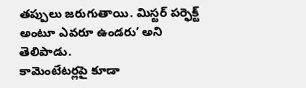తప్పులు జరుగుతాయి. మిస్టర్ పర్ఫెక్ట్ అంటూ ఎవరూ ఉండరు’ అని తెలిపాడు.
కామెంటేటర్లపై కూడా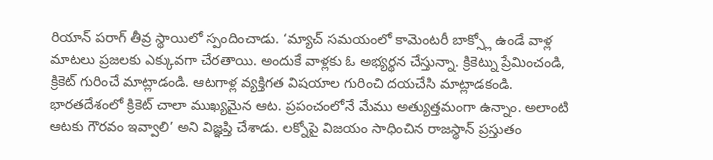రియాన్ పరాగ్ తీవ్ర స్థాయిలో స్పందించాడు. ‘మ్యాచ్ సమయంలో కామెంటరీ బాక్స్లో ఉండే వాళ్ల మాటలు ప్రజలకు ఎక్కువగా చేరతాయి. అందుకే వాళ్లకు ఓ అభ్యర్థన చేస్తున్నా. క్రికెట్ను ప్రేమించండి, క్రికెట్ గురించే మాట్లాడండి. ఆటగాళ్ల వ్యక్తిగత విషయాల గురించి దయచేసి మాట్లాడకండి. భారతదేశంలో క్రికెట్ చాలా ముఖ్యమైన ఆట. ప్రపంచంలోనే మేము అత్యుత్తమంగా ఉన్నాం. అలాంటి ఆటకు గౌరవం ఇవ్వాలి’ అని విజ్ఞప్తి చేశాడు. లక్నోపై విజయం సాధించిన రాజస్థాన్ ప్రస్తుతం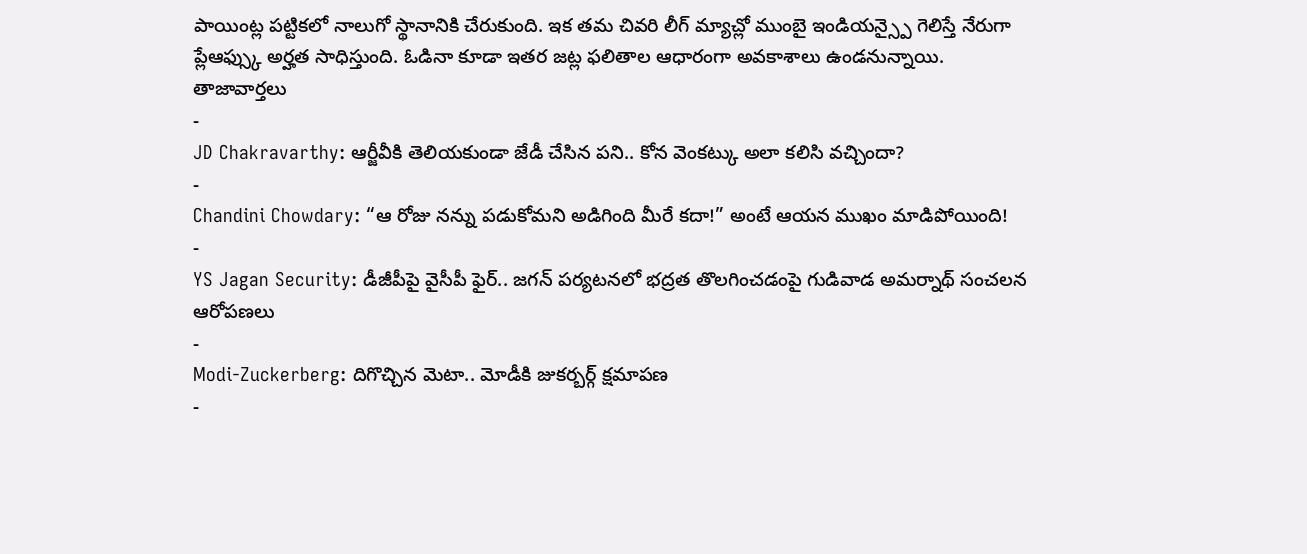పాయింట్ల పట్టికలో నాలుగో స్థానానికి చేరుకుంది. ఇక తమ చివరి లీగ్ మ్యాచ్లో ముంబై ఇండియన్స్పై గెలిస్తే నేరుగా ప్లేఆఫ్స్కు అర్హత సాధిస్తుంది. ఓడినా కూడా ఇతర జట్ల ఫలితాల ఆధారంగా అవకాశాలు ఉండనున్నాయి.
తాజావార్తలు
-
JD Chakravarthy: ఆర్జీవీకి తెలియకుండా జేడీ చేసిన పని.. కోన వెంకట్కు అలా కలిసి వచ్చిందా?
-
Chandini Chowdary: “ఆ రోజు నన్ను పడుకోమని అడిగింది మీరే కదా!” అంటే ఆయన ముఖం మాడిపోయింది!
-
YS Jagan Security: డీజీపీపై వైసీపీ ఫైర్.. జగన్ పర్యటనలో భద్రత తొలగించడంపై గుడివాడ అమర్నాథ్ సంచలన ఆరోపణలు
-
Modi-Zuckerberg: దిగొచ్చిన మెటా.. మోడీకి జుకర్బర్గ్ క్షమాపణ
-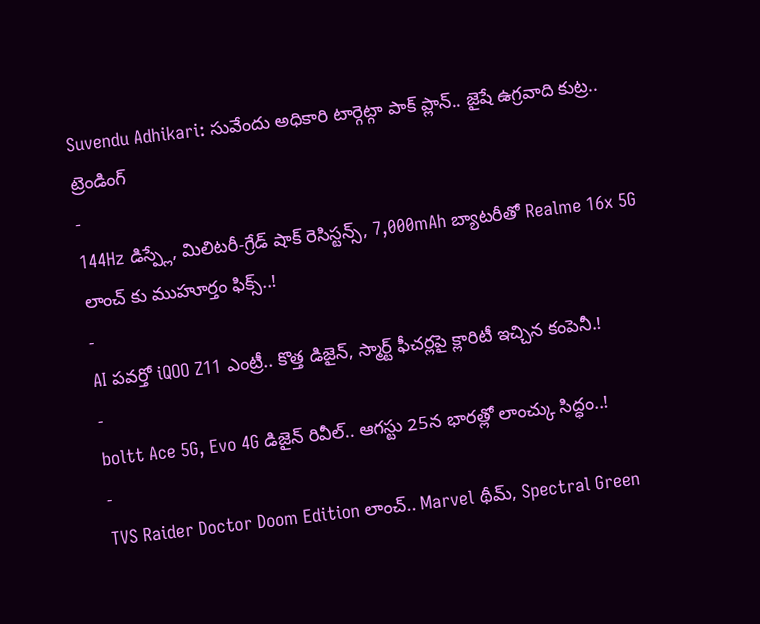Suvendu Adhikari: సువేందు అధికారి టార్గెట్గా పాక్ ప్లాన్.. జైషే ఉగ్రవాది కుట్ర..
ట్రెండింగ్
-
144Hz డిస్ప్లే, మిలిటరీ-గ్రేడ్ షాక్ రెసిస్టన్స్, 7,000mAh బ్యాటరీతో Realme 16x 5G లాంచ్ కు ముహూర్తం ఫిక్స్..!
-
AI పవర్తో iQOO Z11 ఎంట్రీ.. కొత్త డిజైన్, స్మార్ట్ ఫీచర్లపై క్లారిటీ ఇచ్చిన కంపెనీ.!
-
boltt Ace 5G, Evo 4G డిజైన్ రివీల్.. ఆగస్టు 25న భారత్లో లాంచ్కు సిద్ధం..!
-
TVS Raider Doctor Doom Edition లాంచ్.. Marvel థీమ్, Spectral Green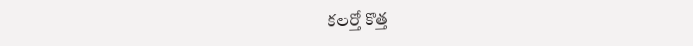కలర్తో కొత్త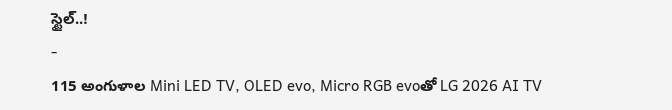స్టైల్..!
-
115 అంగుళాల Mini LED TV, OLED evo, Micro RGB evoతో LG 2026 AI TV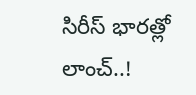సిరీస్ భారత్లో లాంచ్..!